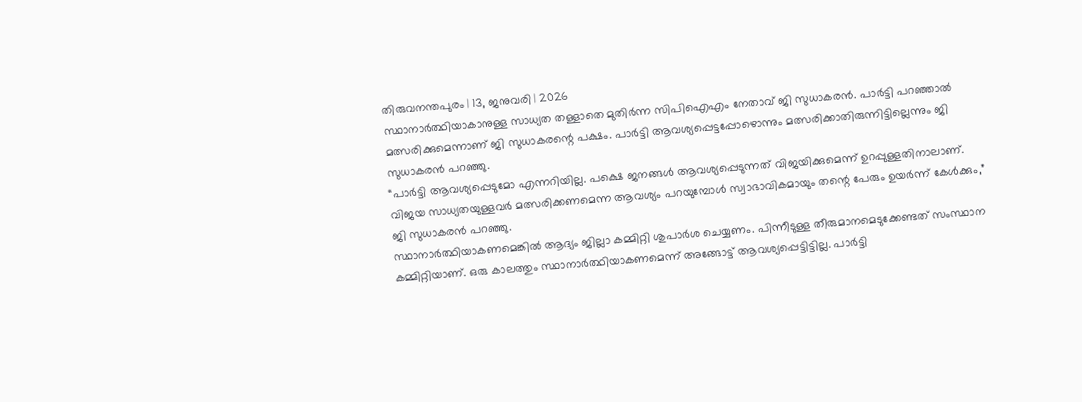തിരുവനന്തപുരം | 13, ജനുവരി | 2026
സ്ഥാനാർത്ഥിയാകാനുള്ള സാധ്യത തള്ളാതെ മുതിർന്ന സിപിഐഎം നേതാവ് ജി സുധാകരൻ. പാർട്ടി പറഞ്ഞാൽ മത്സരിക്കുമെന്നാണ് ജി സുധാകരന്റെ പക്ഷം. പാർട്ടി ആവശ്യപ്പെട്ടപ്പോഴൊന്നും മത്സരിക്കാതിരുന്നിട്ടില്ലെന്നും ജി സുധാകരൻ പറഞ്ഞു.
“പാർട്ടി ആവശ്യപ്പെടുമോ എന്നറിയില്ല. പക്ഷെ ജനങ്ങൾ ആവശ്യപ്പെടുന്നത് വിജയിക്കുമെന്ന് ഉറപ്പുള്ളതിനാലാണ്. വിജയ സാധ്യതയുള്ളവർ മത്സരിക്കണമെന്ന ആവശ്യം പറയുമ്പോൾ സ്വാഭാവികമായും തന്റെ പേരും ഉയർന്ന് കേൾക്കും,” ജി സുധാകരൻ പറഞ്ഞു.
സ്ഥാനാർത്ഥിയാകണമെങ്കിൽ ആദ്യം ജില്ലാ കമ്മിറ്റി ശുപാർശ ചെയ്യണം. പിന്നീടുള്ള തീരുമാനമെടുക്കേണ്ടത് സംസ്ഥാന കമ്മിറ്റിയാണ്. ഒരു കാലത്തും സ്ഥാനാർത്ഥിയാകണമെന്ന് അങ്ങോട്ട് ആവശ്യപ്പെട്ടിട്ടില്ല. പാർട്ടി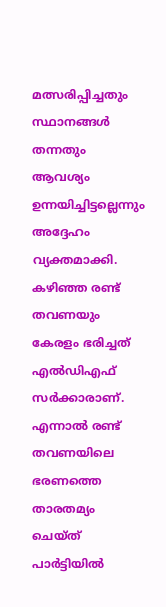മത്സരിപ്പിച്ചതും സ്ഥാനങ്ങൾ തന്നതും ആവശ്യം ഉന്നയിച്ചിട്ടല്ലെന്നും അദ്ദേഹം വ്യക്തമാക്കി.
കഴിഞ്ഞ രണ്ട് തവണയും കേരളം ഭരിച്ചത് എൽഡിഎഫ് സർക്കാരാണ്. എന്നാൽ രണ്ട് തവണയിലെ ഭരണത്തെ താരതമ്യം ചെയ്ത് പാർട്ടിയിൽ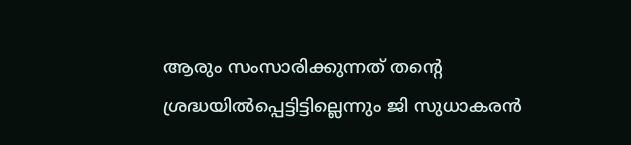ആരും സംസാരിക്കുന്നത് തന്റെ ശ്രദ്ധയിൽപ്പെട്ടിട്ടില്ലെന്നും ജി സുധാകരൻ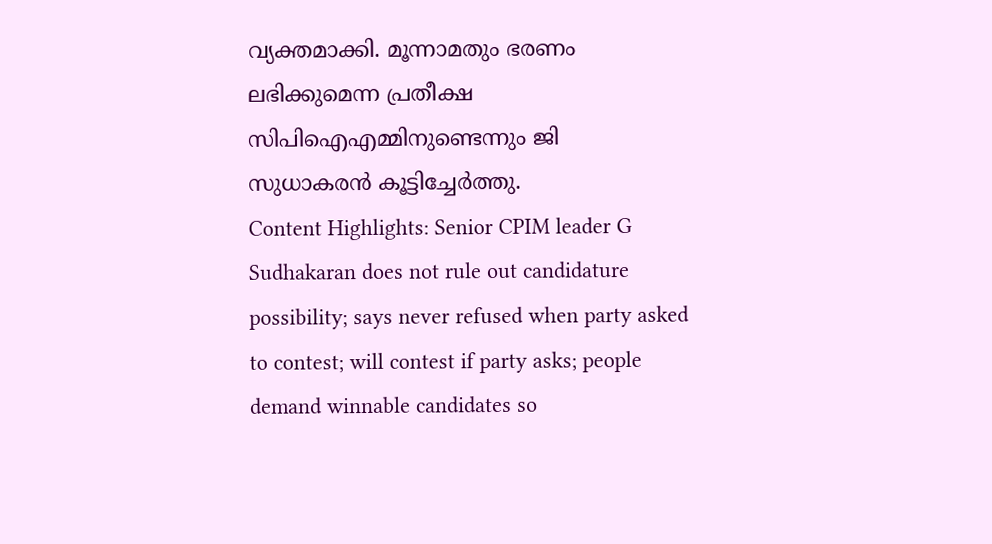വ്യക്തമാക്കി. മൂന്നാമതും ഭരണം ലഭിക്കുമെന്ന പ്രതീക്ഷ സിപിഐഎമ്മിനുണ്ടെന്നും ജി സുധാകരൻ കൂട്ടിച്ചേർത്തു.
Content Highlights: Senior CPIM leader G Sudhakaran does not rule out candidature possibility; says never refused when party asked to contest; will contest if party asks; people demand winnable candidates so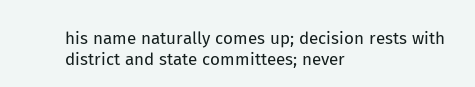his name naturally comes up; decision rests with district and state committees; never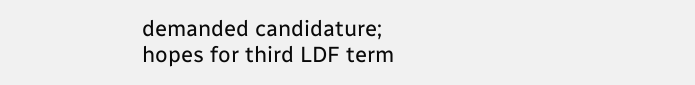demanded candidature; hopes for third LDF term